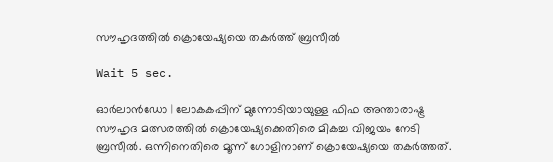സൗഹൃദത്തില്‍ ക്രൊയേഷ്യയെ തകര്‍ത്ത് ബ്രസീല്‍

Wait 5 sec.

ഓര്‍ലാന്‍ഡോ | ലോകകപ്പിന് മുന്നോടിയായുള്ള ഫിഫ അന്താരാഷ്ട്ര സൗഹൃദ മത്സരത്തില്‍ ക്രൊയേഷ്യക്കെതിരെ മികച്ച വിജയം നേടി ബ്രസീല്‍. ഒന്നിനെതിരെ മൂന്ന് ഗോളിനാണ് ക്രൊയേഷ്യയെ തകര്‍ത്തത്.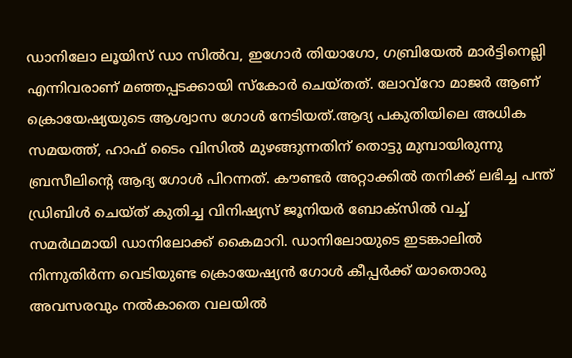ഡാനിലോ ലൂയിസ് ഡാ സില്‍വ, ഇഗോര്‍ തിയാഗോ, ഗബ്രിയേല്‍ മാര്‍ട്ടിനെല്ലി എന്നിവരാണ് മഞ്ഞപ്പടക്കായി സ്‌കോര്‍ ചെയ്തത്. ലോവ്‌റോ മാജര്‍ ആണ് ക്രൊയേഷ്യയുടെ ആശ്വാസ ഗോള്‍ നേടിയത്.ആദ്യ പകുതിയിലെ അധിക സമയത്ത്, ഹാഫ് ടൈം വിസില്‍ മുഴങ്ങുന്നതിന് തൊട്ടു മുമ്പായിരുന്നു ബ്രസീലിന്റെ ആദ്യ ഗോള്‍ പിറന്നത്. കൗണ്ടര്‍ അറ്റാക്കില്‍ തനിക്ക് ലഭിച്ച പന്ത് ഡ്രിബിള്‍ ചെയ്ത് കുതിച്ച വിനിഷ്യസ് ജൂനിയര്‍ ബോക്‌സില്‍ വച്ച് സമര്‍ഥമായി ഡാനിലോക്ക് കൈമാറി. ഡാനിലോയുടെ ഇടങ്കാലില്‍ നിന്നുതിര്‍ന്ന വെടിയുണ്ട ക്രൊയേഷ്യന്‍ ഗോള്‍ കീപ്പര്‍ക്ക് യാതൊരു അവസരവും നല്‍കാതെ വലയില്‍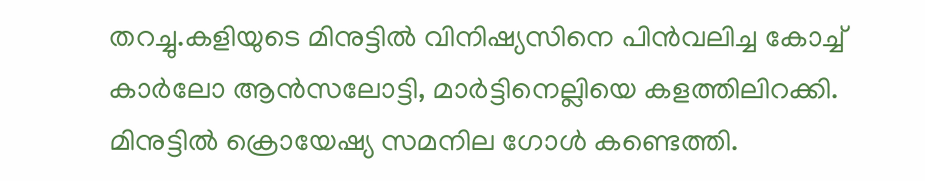തറച്ചു.കളിയുടെ മിനുട്ടില്‍ വിനിഷ്യസിനെ പിന്‍വലിച്ച കോച്ച് കാര്‍ലോ ആന്‍സലോട്ടി, മാര്‍ട്ടിനെല്ലിയെ കളത്തിലിറക്കി. മിനുട്ടില്‍ ക്രൊയേഷ്യ സമനില ഗോള്‍ കണ്ടെത്തി.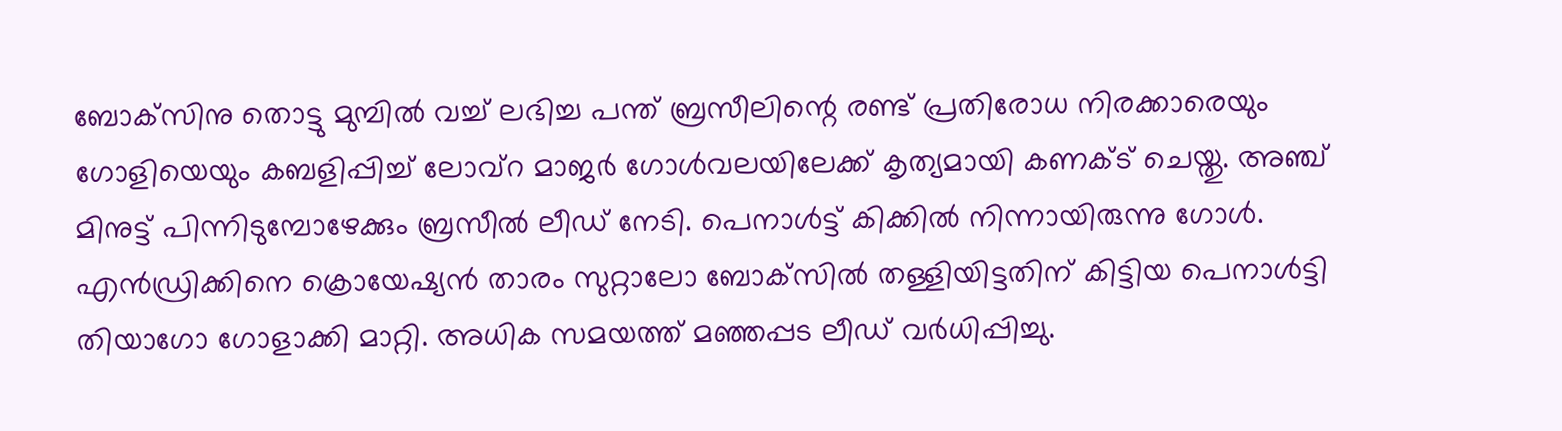ബോക്‌സിനു തൊട്ടു മുമ്പില്‍ വച്ച് ലഭിച്ച പന്ത് ബ്രസീലിന്റെ രണ്ട് പ്രതിരോധ നിരക്കാരെയും ഗോളിയെയും കബളിപ്പിച്ച് ലോവ്‌റ മാജര്‍ ഗോള്‍വലയിലേക്ക് കൃത്യമായി കണക്ട് ചെയ്തു. അഞ്ച് മിനുട്ട് പിന്നിടുമ്പോഴേക്കും ബ്രസീല്‍ ലീഡ് നേടി. പെനാള്‍ട്ട് കിക്കില്‍ നിന്നായിരുന്നു ഗോള്‍. എന്‍ഡ്രിക്കിനെ ക്രൊയേഷ്യന്‍ താരം സുറ്റാലോ ബോക്‌സില്‍ തള്ളിയിട്ടതിന് കിട്ടിയ പെനാള്‍ട്ടി തിയാഗോ ഗോളാക്കി മാറ്റി. അധിക സമയത്ത് മഞ്ഞപ്പട ലീഡ് വര്‍ധിപ്പിച്ചു.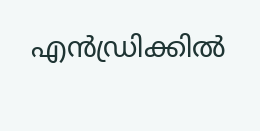എന്‍ഡ്രിക്കില്‍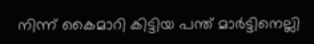നിന്ന് കൈമാറി കിട്ടിയ പന്ത് മാര്‍ട്ടിനെല്ലി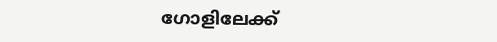ഗോളിലേക്ക്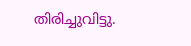തിരിച്ചുവിട്ടു.